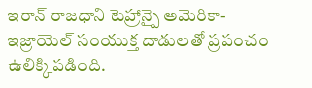ఇరాన్ రాజధాని టెహ్రాన్పై అమెరికా-ఇజ్రాయెల్ సంయుక్త దాడులతో ప్రపంచం ఉలిక్కిపడింది.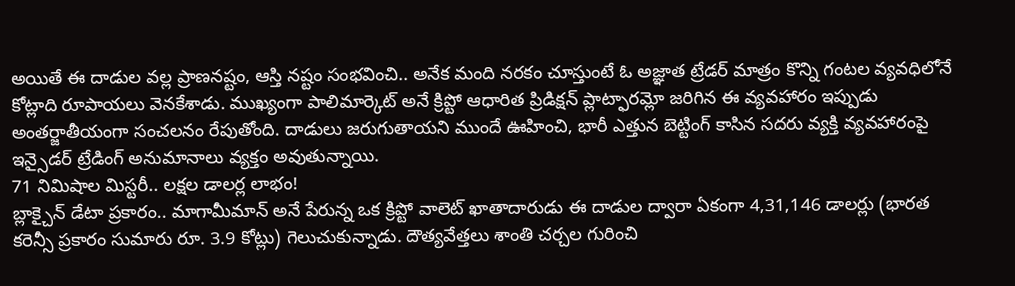అయితే ఈ దాడుల వల్ల ప్రాణనష్టం, ఆస్తి నష్టం సంభవించి.. అనేక మంది నరకం చూస్తుంటే ఓ అజ్ఞాత ట్రేడర్ మాత్రం కొన్ని గంటల వ్యవధిలోనే కోట్లాది రూపాయలు వెనకేశాడు. ముఖ్యంగా పాలిమార్కెట్ అనే క్రిప్టో ఆధారిత ప్రిడిక్షన్ ప్లాట్ఫారమ్లో జరిగిన ఈ వ్యవహారం ఇప్పుడు అంతర్జాతీయంగా సంచలనం రేపుతోంది. దాడులు జరుగుతాయని ముందే ఊహించి, భారీ ఎత్తున బెట్టింగ్ కాసిన సదరు వ్యక్తి వ్యవహారంపై ఇన్సైడర్ ట్రేడింగ్ అనుమానాలు వ్యక్తం అవుతున్నాయి.
71 నిమిషాల మిస్టరీ.. లక్షల డాలర్ల లాభం!
బ్లాక్చైన్ డేటా ప్రకారం.. మాగామీమాన్ అనే పేరున్న ఒక క్రిప్టో వాలెట్ ఖాతాదారుడు ఈ దాడుల ద్వారా ఏకంగా 4,31,146 డాలర్లు (భారత కరెన్సీ ప్రకారం సుమారు రూ. 3.9 కోట్లు) గెలుచుకున్నాడు. దౌత్యవేత్తలు శాంతి చర్చల గురించి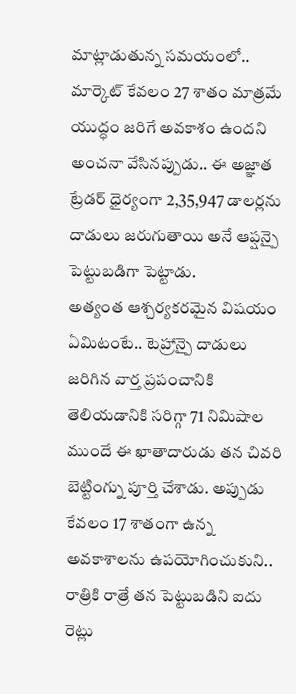మాట్లాడుతున్న సమయంలో.. మార్కెట్ కేవలం 27 శాతం మాత్రమే యుద్ధం జరిగే అవకాశం ఉందని అంచనా వేసినప్పుడు.. ఈ అజ్ఞాత ట్రేడర్ ధైర్యంగా 2,35,947 డాలర్లను దాడులు జరుగుతాయి అనే ఆప్షన్పై పెట్టుబడిగా పెట్టాడు.
అత్యంత ఆశ్చర్యకరమైన విషయం ఏమిటంటే.. టెహ్రాన్పై దాడులు జరిగిన వార్త ప్రపంచానికి తెలియడానికి సరిగ్గా 71 నిమిషాల ముందే ఈ ఖాతాదారుడు తన చివరి బెట్టింగ్ను పూర్తి చేశాడు. అప్పుడు కేవలం 17 శాతంగా ఉన్న అవకాశాలను ఉపయోగించుకుని.. రాత్రికి రాత్రే తన పెట్టుబడిని ఐదు రెట్లు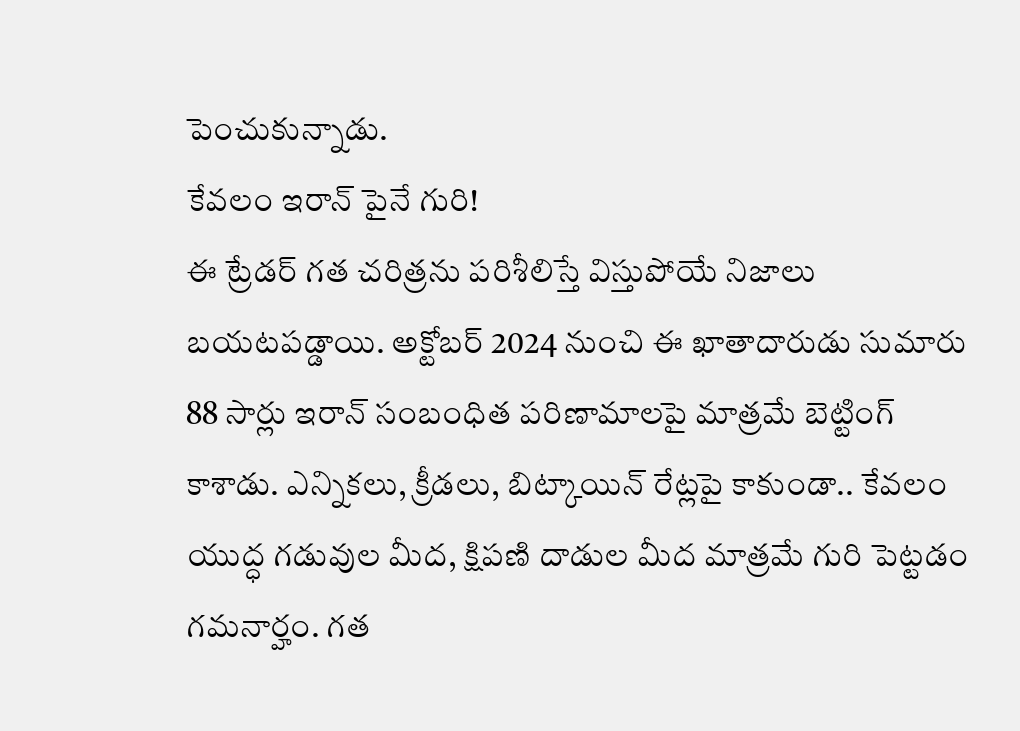పెంచుకున్నాడు.
కేవలం ఇరాన్ పైనే గురి!
ఈ ట్రేడర్ గత చరిత్రను పరిశీలిస్తే విస్తుపోయే నిజాలు బయటపడ్డాయి. అక్టోబర్ 2024 నుంచి ఈ ఖాతాదారుడు సుమారు 88 సార్లు ఇరాన్ సంబంధిత పరిణామాలపై మాత్రమే బెట్టింగ్ కాశాడు. ఎన్నికలు, క్రీడలు, బిట్కాయిన్ రేట్లపై కాకుండా.. కేవలం యుద్ధ గడువుల మీద, క్షిపణి దాడుల మీద మాత్రమే గురి పెట్టడం గమనార్హం. గత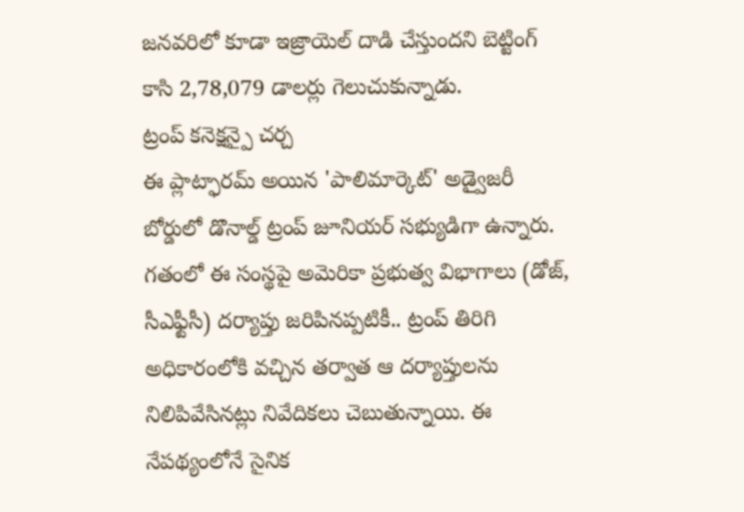జనవరిలో కూడా ఇజ్రాయెల్ దాడి చేస్తుందని బెట్టింగ్ కాసి 2,78,079 డాలర్లు గెలుచుకున్నాడు.
ట్రంప్ కనెక్షన్పై చర్చ
ఈ ప్లాట్ఫారమ్ అయిన 'పాలిమార్కెట్' అడ్వైజరీ బోర్డులో డొనాల్డ్ ట్రంప్ జూనియర్ సభ్యుడిగా ఉన్నారు. గతంలో ఈ సంస్థపై అమెరికా ప్రభుత్వ విభాగాలు (డోజ్, సీఎఫ్టీసీ) దర్యాప్తు జరిపినప్పటికీ.. ట్రంప్ తిరిగి అధికారంలోకి వచ్చిన తర్వాత ఆ దర్యాప్తులను నిలిపివేసినట్లు నివేదికలు చెబుతున్నాయి. ఈ నేపథ్యంలోనే సైనిక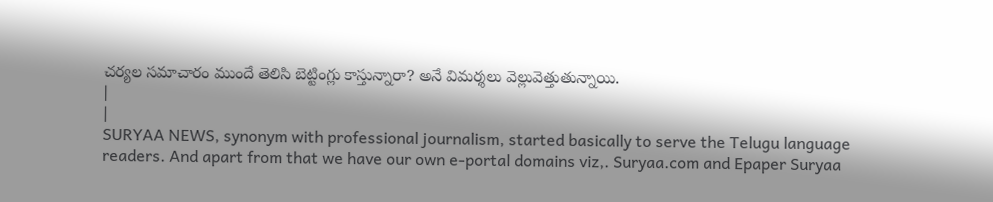చర్యల సమాచారం ముందే తెలిసి బెట్టింగ్లు కాస్తున్నారా? అనే విమర్శలు వెల్లువెత్తుతున్నాయి.
|
|
SURYAA NEWS, synonym with professional journalism, started basically to serve the Telugu language readers. And apart from that we have our own e-portal domains viz,. Suryaa.com and Epaper Suryaa